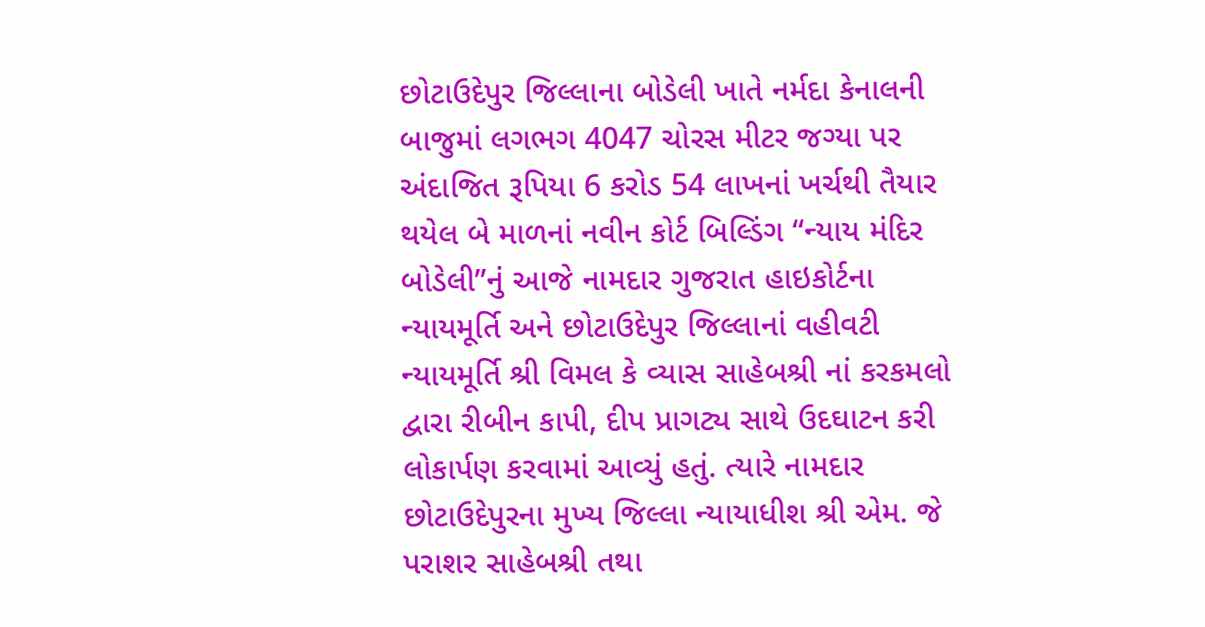છોટાઉદેપુર જિલ્લાના બોડેલી ખાતે નર્મદા કેનાલની બાજુમાં લગભગ 4047 ચોરસ મીટર જગ્યા પર અંદાજિત રૂપિયા 6 કરોડ 54 લાખનાં ખર્ચથી તૈયાર થયેલ બે માળનાં નવીન કોર્ટ બિલ્ડિંગ “ન્યાય મંદિર બોડેલી”નું આજે નામદાર ગુજરાત હાઇકોર્ટના ન્યાયમૂર્તિ અને છોટાઉદેપુર જિલ્લાનાં વહીવટી ન્યાયમૂર્તિ શ્રી વિમલ કે વ્યાસ સાહેબશ્રી નાં કરકમલો દ્વારા રીબીન કાપી, દીપ પ્રાગટ્ય સાથે ઉદઘાટન કરી લોકાર્પણ કરવામાં આવ્યું હતું. ત્યારે નામદાર છોટાઉદેપુરના મુખ્ય જિલ્લા ન્યાયાધીશ શ્રી એમ. જે પરાશર સાહેબશ્રી તથા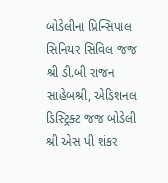બોડેલીના પ્રિન્સિપાલ સિનિયર સિવિલ જજ શ્રી ડી.બી રાજન સાહેબશ્રી, એડિશનલ ડિસ્ટ્રિક્ટ જજ બોડેલી શ્રી એસ પી શંકર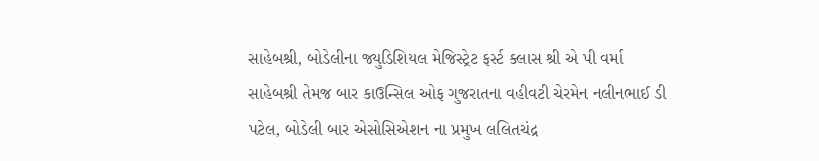સાહેબશ્રી, બોડેલીના જ્યુડિશિયલ મેજિસ્ટ્રેટ ફર્સ્ટ ક્લાસ શ્રી એ પી વર્મા સાહેબશ્રી તેમજ બાર કાઉન્સિલ ઓફ ગુજરાતના વહીવટી ચેરમેન નલીનભાઈ ડી પટેલ, બોડેલી બાર એસોસિએશન ના પ્રમુખ લલિતચંદ્ર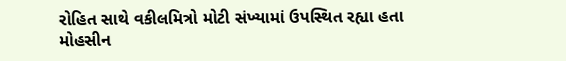રોહિત સાથે વકીલમિત્રો મોટી સંખ્યામાં ઉપસ્થિત રહ્યા હતા
મોહસીન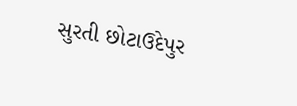સુરતી છોટાઉદેપુર